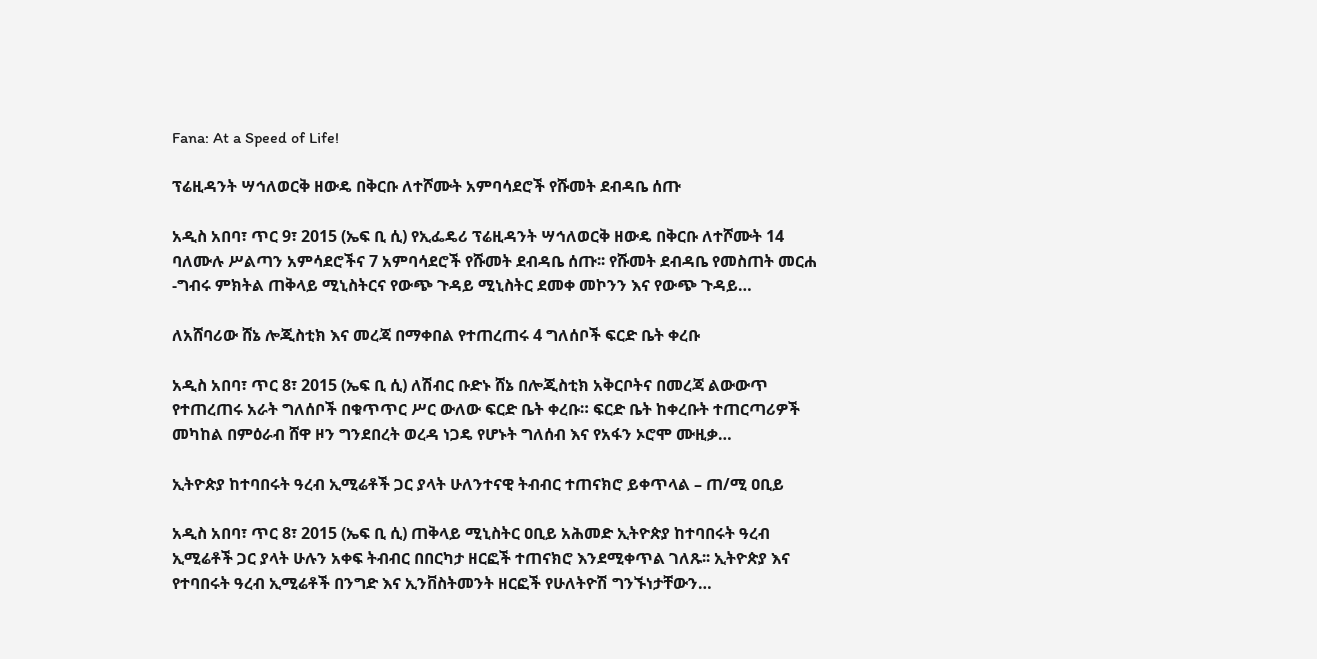Fana: At a Speed of Life!

ፕሬዚዳንት ሣኅለወርቅ ዘውዴ በቅርቡ ለተሾሙት አምባሳደሮች የሹመት ደብዳቤ ሰጡ

አዲስ አበባ፣ ጥር 9፣ 2015 (ኤፍ ቢ ሲ) የኢፌዴሪ ፕሬዚዳንት ሣኅለወርቅ ዘውዴ በቅርቡ ለተሾሙት 14 ባለሙሉ ሥልጣን አምሳደሮችና 7 አምባሳደሮች የሹመት ደብዳቤ ሰጡ፡፡ የሹመት ደብዳቤ የመስጠት መርሐ -ግብሩ ምክትል ጠቅላይ ሚኒስትርና የውጭ ጉዳይ ሚኒስትር ደመቀ መኮንን እና የውጭ ጉዳይ…

ለአሸባሪው ሸኔ ሎጂስቲክ እና መረጃ በማቀበል የተጠረጠሩ 4 ግለሰቦች ፍርድ ቤት ቀረቡ

አዲስ አበባ፣ ጥር 8፣ 2015 (ኤፍ ቢ ሲ) ለሽብር ቡድኑ ሸኔ በሎጂስቲክ አቅርቦትና በመረጃ ልውውጥ የተጠረጠሩ አራት ግለሰቦች በቁጥጥር ሥር ውለው ፍርድ ቤት ቀረቡ። ፍርድ ቤት ከቀረቡት ተጠርጣሪዎች መካከል በምዕራብ ሸዋ ዞን ግንደበረት ወረዳ ነጋዴ የሆኑት ግለሰብ እና የአፋን ኦሮሞ ሙዚቃ…

ኢትዮጵያ ከተባበሩት ዓረብ ኢሚሬቶች ጋር ያላት ሁለንተናዊ ትብብር ተጠናክሮ ይቀጥላል – ጠ/ሚ ዐቢይ

አዲስ አበባ፣ ጥር 8፣ 2015 (ኤፍ ቢ ሲ) ጠቅላይ ሚኒስትር ዐቢይ አሕመድ ኢትዮጵያ ከተባበሩት ዓረብ ኢሚሬቶች ጋር ያላት ሁሉን አቀፍ ትብብር በበርካታ ዘርፎች ተጠናክሮ እንደሚቀጥል ገለጹ፡፡ ኢትዮጵያ እና የተባበሩት ዓረብ ኢሚሬቶች በንግድ እና ኢንቨስትመንት ዘርፎች የሁለትዮሽ ግንኙነታቸውን…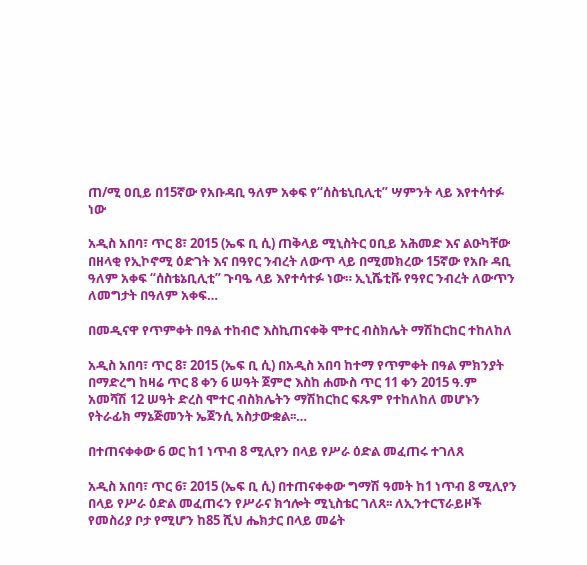ጠ/ሚ ዐቢይ በ15ኛው የአቡዳቢ ዓለም አቀፍ የ“ሰስቴኒቢሊቲ” ሣምንት ላይ እየተሳተፉ ነው

አዲስ አበባ፣ ጥር 8፣ 2015 (ኤፍ ቢ ሲ) ጠቅላይ ሚኒስትር ዐቢይ አሕመድ እና ልዑካቸው በዘላቂ የኢኮኖሚ ዕድገት እና በዓየር ንብረት ለውጥ ላይ በሚመክረው 15ኛው የአቡ ዳቢ ዓለም አቀፍ “ሰስቴኔቢሊቲ” ጉባዔ ላይ እየተሳተፉ ነው። ኢኒሼቲቩ የዓየር ንብረት ለውጥን ለመግታት በዓለም አቀፍ…

በመዲናዋ የጥምቀት በዓል ተከብሮ እስኪጠናቀቅ ሞተር ብስክሌት ማሽከርከር ተከለከለ

አዲስ አበባ፣ ጥር 8፣ 2015 (ኤፍ ቢ ሲ) በአዲስ አበባ ከተማ የጥምቀት በዓል ምክንያት በማድረግ ከዛሬ ጥር 8 ቀን 6 ሠዓት ጀምሮ እስከ ሐሙስ ጥር 11 ቀን 2015 ዓ.ም አመሻሽ 12 ሠዓት ድረስ ሞተር ብስክሌትን ማሽከርከር ፍጹም የተከለከለ መሆኑን የትራፊክ ማኔጅመንት ኤጀንሲ አስታውቋል፡፡…

በተጠናቀቀው 6 ወር ከ1 ነጥብ 8 ሚሊየን በላይ የሥራ ዕድል መፈጠሩ ተገለጸ

አዲስ አበባ፣ ጥር 6፣ 2015 (ኤፍ ቢ ሲ) በተጠናቀቀው ግማሽ ዓመት ከ1 ነጥብ 8 ሚሊየን በላይ የሥራ ዕድል መፈጠሩን የሥራና ክኅሎት ሚኒስቴር ገለጸ፡፡ ለኢንተርፕራይዞች የመስሪያ ቦታ የሚሆን ከ85 ሺህ ሔክታር በላይ መሬት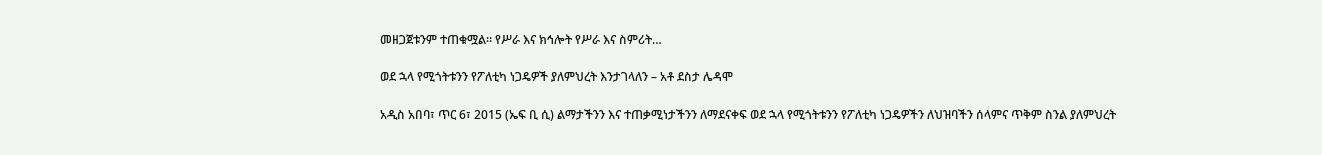መዘጋጀቱንም ተጠቁሟል፡፡ የሥራ እና ክኅሎት የሥራ እና ስምሪት…

ወደ ኋላ የሚጎትቱንን የፖለቲካ ነጋዴዎች ያለምህረት እንታገላለን – አቶ ደስታ ሌዳሞ

አዲስ አበባ፣ ጥር 6፣ 2015 (ኤፍ ቢ ሲ) ልማታችንን እና ተጠቃሚነታችንን ለማደናቀፍ ወደ ኋላ የሚጎትቱንን የፖለቲካ ነጋዴዎችን ለህዝባችን ሰላምና ጥቅም ስንል ያለምህረት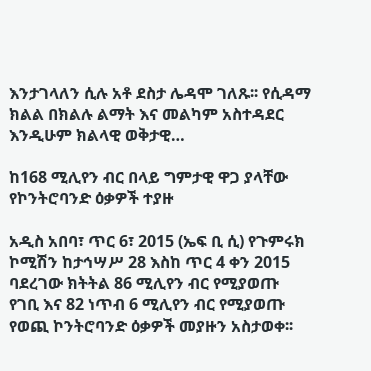እንታገላለን ሲሉ አቶ ደስታ ሌዳሞ ገለጹ፡፡ የሲዳማ ክልል በክልሉ ልማት እና መልካም አስተዳደር እንዲሁም ክልላዊ ወቅታዊ…

ከ168 ሚሊየን ብር በላይ ግምታዊ ዋጋ ያላቸው የኮንትሮባንድ ዕቃዎች ተያዙ

አዲስ አበባ፣ ጥር 6፣ 2015 (ኤፍ ቢ ሲ) የጉምሩክ ኮሚሽን ከታኅሣሥ 28 እስከ ጥር 4 ቀን 2015 ባደረገው ክትትል 86 ሚሊየን ብር የሚያወጡ የገቢ እና 82 ነጥብ 6 ሚሊየን ብር የሚያወጡ የወጪ ኮንትሮባንድ ዕቃዎች መያዙን አስታወቀ፡፡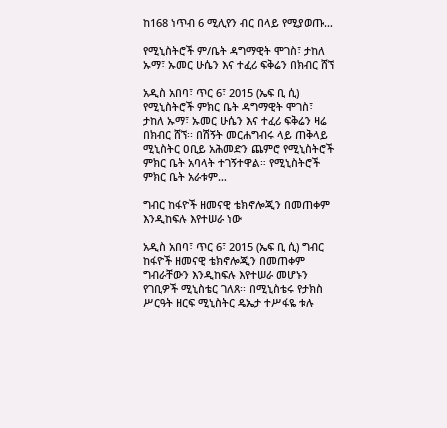ከ168 ነጥብ 6 ሚሊየን ብር በላይ የሚያወጡ…

የሚኒስትሮች ም/ቤት ዳግማዊት ሞገስ፣ ታከለ ኡማ፣ ኡመር ሁሴን እና ተፈሪ ፍቅሬን በክብር ሸኘ

አዲስ አበባ፣ ጥር 6፣ 2015 (ኤፍ ቢ ሲ) የሚኒስትሮች ምክር ቤት ዳግማዊት ሞገስ፣ ታከለ ኡማ፣ ኡመር ሁሴን እና ተፈሪ ፍቅሬን ዛሬ በክብር ሸኘ፡፡ በሽኝት መርሐግብሩ ላይ ጠቅላይ ሚኒስትር ዐቢይ አሕመድን ጨምሮ የሚኒስትሮች ምክር ቤት አባላት ተገኝተዋል። የሚኒስትሮች ምክር ቤት አራቱም…

ግብር ከፋዮች ዘመናዊ ቴክኖሎጂን በመጠቀም እንዲከፍሉ እየተሠራ ነው

አዲስ አበባ፣ ጥር 6፣ 2015 (ኤፍ ቢ ሲ) ግብር ከፋዮች ዘመናዊ ቴክኖሎጂን በመጠቀም ግብራቸውን እንዲከፍሉ እየተሠራ መሆኑን የገቢዎች ሚኒስቴር ገለጸ፡፡ በሚኒስቴሩ የታክስ ሥርዓት ዘርፍ ሚኒስትር ዴኤታ ተሥፋዬ ቱሉ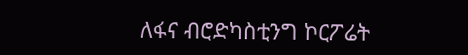ለፋና ብሮድካስቲንግ ኮርፖሬት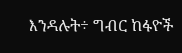እንዳሉት÷ ግብር ከፋዮች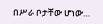በሥራ ቦታቸው ሆነው…